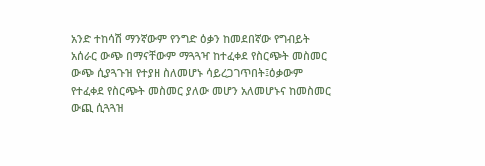አንድ ተከሳሽ ማንኛውም የንግድ ዕቃን ከመደበኛው የግብይት አሰራር ውጭ በማናቸውም ማጓጓዣ ከተፈቀደ የስርጭት መስመር ውጭ ሲያጓጉዝ የተያዘ ስለመሆኑ ሳይረጋገጥበት፤ዕቃውም የተፈቀደ የስርጭት መስመር ያለው መሆን አለመሆኑና ከመስመር ውጪ ሲጓጓዝ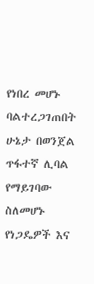የነበረ መሆኑ ባልተረጋገጠበት ሁኔታ በወንጀል ጥፋተኛ ሊባል የማይገባው ስለመሆኑ የነጋዴዎች እና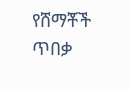የሸማቾች ጥበቃ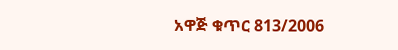አዋጅ ቁጥር 813/2006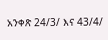አንቀጽ 24/3/ እና 43/4/